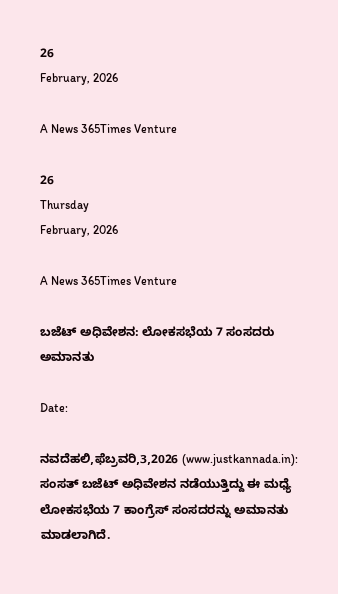26
February, 2026

A News 365Times Venture

26
Thursday
February, 2026

A News 365Times Venture

ಬಜೆಟ್ ಅಧಿವೇಶನ: ಲೋಕಸಭೆಯ 7 ಸಂಸದರು ಅಮಾನತು

Date:

ನವದೆಹಲಿ,ಫೆಬ್ರವರಿ,3,2026 (www.justkannada.in):  ಸಂಸತ್ ಬಜೆಟ್ ಅಧಿವೇಶನ ನಡೆಯುತ್ತಿದ್ದು ಈ ಮಧ್ಯೆ  ಲೋಕಸಭೆಯ 7 ಕಾಂಗ್ರೆಸ್ ಸಂಸದರನ್ನು ಅಮಾನತು ಮಾಡಲಾಗಿದೆ.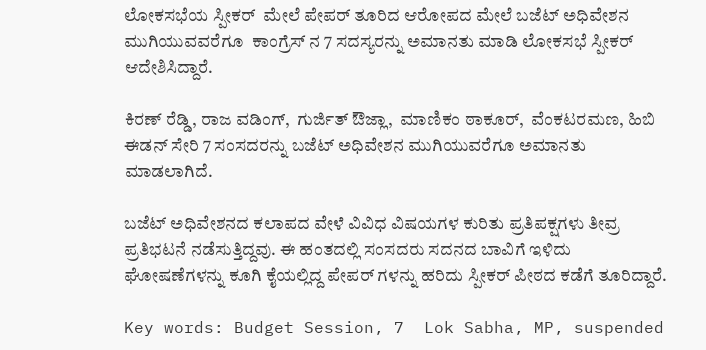ಲೋಕಸಭೆಯ ಸ್ಪೀಕರ್  ಮೇಲೆ ಪೇಪರ್ ತೂರಿದ ಆರೋಪದ ಮೇಲೆ ಬಜೆಟ್ ಅಧಿವೇಶನ ಮುಗಿಯುವವರೆಗೂ  ಕಾಂಗ್ರೆಸ್ ನ 7 ಸದಸ್ಯರನ್ನು ಅಮಾನತು ಮಾಡಿ ಲೋಕಸಭೆ ಸ್ಪೀಕರ್ ಆದೇಶಿಸಿದ್ದಾರೆ.

ಕಿರಣ್ ರೆಡ್ಡಿ, ರಾಜ ವಡಿಂಗ್,  ಗುರ್ಜಿತ್ ಔಜ್ಲಾ,  ಮಾಣಿಕಂ ಠಾಕೂರ್,  ವೆಂಕಟರಮಣ, ಹಿಬಿ ಈಡನ್ ಸೇರಿ 7 ಸಂಸದರನ್ನು ಬಜೆಟ್ ಅಧಿವೇಶನ ಮುಗಿಯುವರೆಗೂ ಅಮಾನತು  ಮಾಡಲಾಗಿದೆ.

ಬಜೆಟ್ ಅಧಿವೇಶನದ ಕಲಾಪದ ವೇಳೆ ವಿವಿಧ ವಿಷಯಗಳ ಕುರಿತು ಪ್ರತಿಪಕ್ಷಗಳು ತೀವ್ರ ಪ್ರತಿಭಟನೆ ನಡೆಸುತ್ತಿದ್ದವು. ಈ ಹಂತದಲ್ಲಿ ಸಂಸದರು ಸದನದ ಬಾವಿಗೆ ಇಳಿದು ಘೋಷಣೆಗಳನ್ನು ಕೂಗಿ ಕೈಯಲ್ಲಿದ್ದ ಪೇಪರ್ ಗಳನ್ನು ಹರಿದು ಸ್ಪೀಕರ್ ಪೀಠದ ಕಡೆಗೆ ತೂರಿದ್ದಾರೆ.

Key words: Budget Session, 7  Lok Sabha, MP, suspended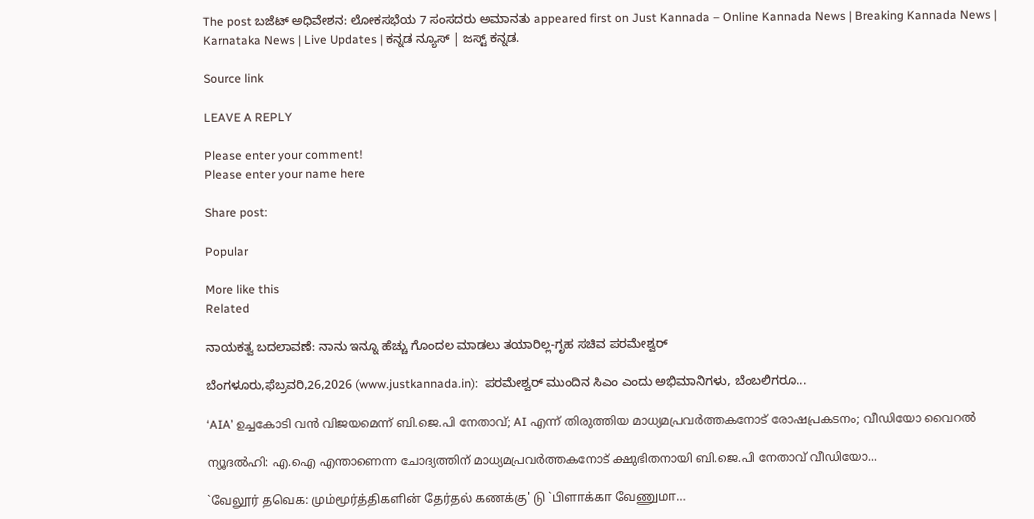The post ಬಜೆಟ್ ಅಧಿವೇಶನ: ಲೋಕಸಭೆಯ 7 ಸಂಸದರು ಅಮಾನತು appeared first on Just Kannada – Online Kannada News | Breaking Kannada News | Karnataka News | Live Updates | ಕನ್ನಡ ನ್ಯೂಸ್ | ಜಸ್ಟ್ ಕನ್ನಡ.

Source link

LEAVE A REPLY

Please enter your comment!
Please enter your name here

Share post:

Popular

More like this
Related

ನಾಯಕತ್ವ ಬದಲಾವಣೆ: ನಾನು ಇನ್ನೂ ಹೆಚ್ಚು ಗೊಂದಲ ಮಾಡಲು ತಯಾರಿಲ್ಲ-ಗೃಹ ಸಚಿವ ಪರಮೇಶ್ವರ್

ಬೆಂಗಳೂರು,ಫೆಬ್ರವರಿ,26,2026 (www.justkannada.in):  ಪರಮೇಶ್ವರ್ ಮುಂದಿನ ಸಿಎಂ ಎಂದು ಅಭಿಮಾನಿಗಳು, ಬೆಂಬಲಿಗರೂ...

‘AIA’ ഉച്ചകോടി വന്‍ വിജയമെന്ന് ബി.ജെ.പി നേതാവ്; AI എന്ന് തിരുത്തിയ മാധ്യമപ്രവര്‍ത്തകനോട് രോഷപ്രകടനം; വീഡിയോ വൈറല്‍

ന്യൂദല്‍ഹി: എ.ഐ എന്താണെന്ന ചോദ്യത്തിന് മാധ്യമപ്രവര്‍ത്തകനോട് ക്ഷുഭിതനായി ബി.ജെ.പി നേതാവ് വീഡിയോ...

`வேலூர் தவெக: மும்மூர்த்திகளின் தேர்தல் கணக்கு' டு `பிளாக்கா வேணுமா…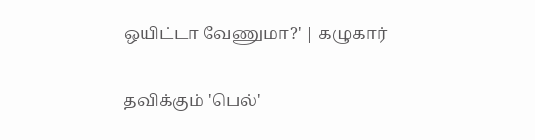ஒயிட்டா வேணுமா?' | கழுகார்

தவிக்கும் 'பெல்'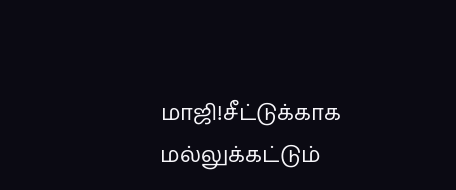மாஜி!சீட்டுக்காக மல்லுக்கட்டும்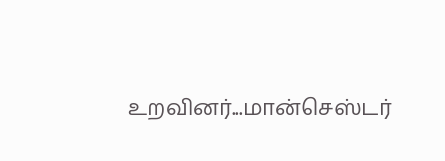உறவினர்...மான்செஸ்டர்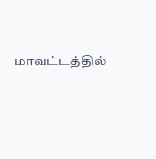மாவட்டத்தில்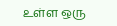உள்ள ஒரு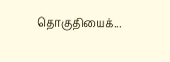தொகுதியைக்...